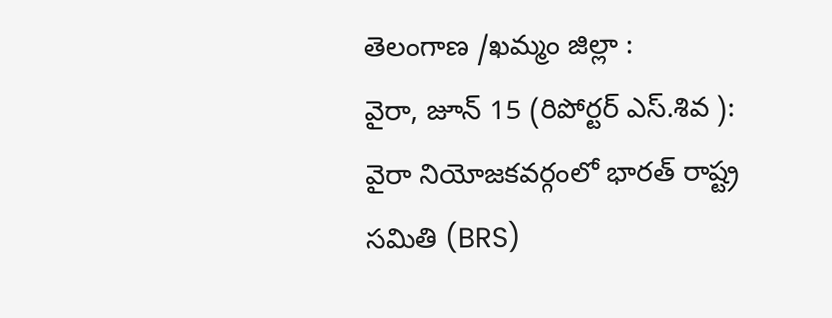తెలంగాణ /ఖమ్మం జిల్లా :
వైరా, జూన్ 15 (రిపోర్టర్ ఎస్.శివ ):
వైరా నియోజకవర్గంలో భారత్ రాష్ట్ర సమితి (BRS)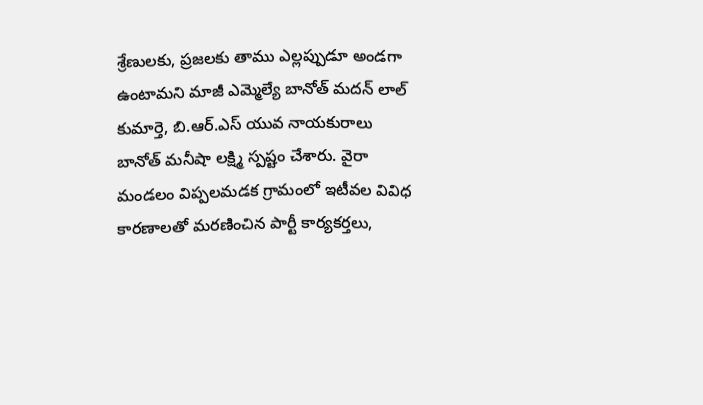శ్రేణులకు, ప్రజలకు తాము ఎల్లప్పుడూ అండగా ఉంటామని మాజీ ఎమ్మెల్యే బానోత్ మదన్ లాల్ కుమార్తె, బి.ఆర్.ఎస్ యువ నాయకురాలు బానోత్ మనీషా లక్ష్మి స్పష్టం చేశారు. వైరా మండలం విప్పలమడక గ్రామంలో ఇటీవల వివిధ కారణాలతో మరణించిన పార్టీ కార్యకర్తలు,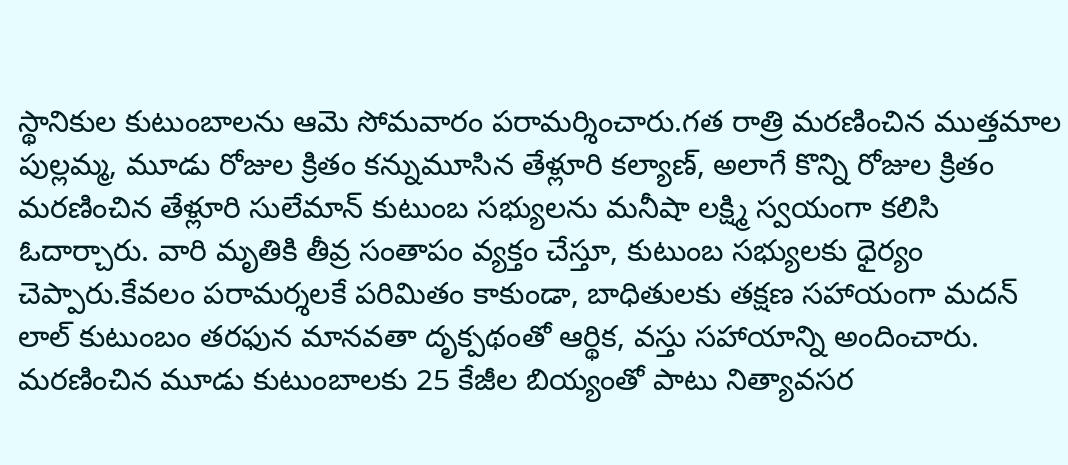స్థానికుల కుటుంబాలను ఆమె సోమవారం పరామర్శించారు.గత రాత్రి మరణించిన ముత్తమాల పుల్లమ్మ, మూడు రోజుల క్రితం కన్నుమూసిన తేళ్లూరి కల్యాణ్, అలాగే కొన్ని రోజుల క్రితం మరణించిన తేళ్లూరి సులేమాన్ కుటుంబ సభ్యులను మనీషా లక్ష్మి స్వయంగా కలిసి ఓదార్చారు. వారి మృతికి తీవ్ర సంతాపం వ్యక్తం చేస్తూ, కుటుంబ సభ్యులకు ధైర్యం చెప్పారు.కేవలం పరామర్శలకే పరిమితం కాకుండా, బాధితులకు తక్షణ సహాయంగా మదన్ లాల్ కుటుంబం తరఫున మానవతా దృక్పథంతో ఆర్థిక, వస్తు సహాయాన్ని అందించారు. మరణించిన మూడు కుటుంబాలకు 25 కేజీల బియ్యంతో పాటు నిత్యావసర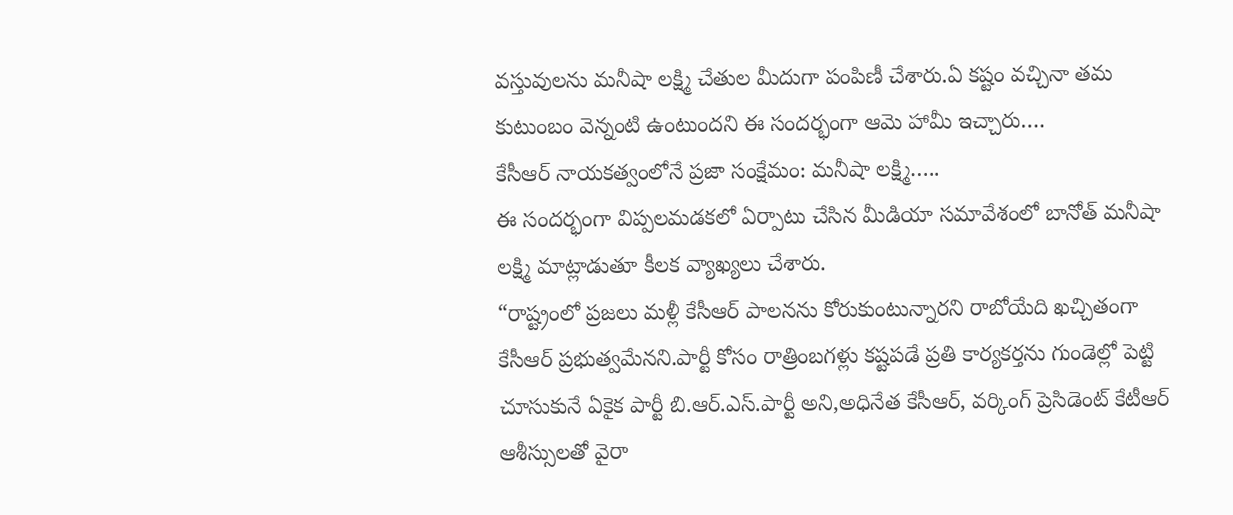వస్తువులను మనీషా లక్ష్మి చేతుల మీదుగా పంపిణీ చేశారు.ఏ కష్టం వచ్చినా తమ కుటుంబం వెన్నంటి ఉంటుందని ఈ సందర్భంగా ఆమె హామీ ఇచ్చారు….
కేసీఆర్ నాయకత్వంలోనే ప్రజా సంక్షేమం: మనీషా లక్ష్మి…..
ఈ సందర్భంగా విప్పలమడకలో ఏర్పాటు చేసిన మీడియా సమావేశంలో బానోత్ మనీషా లక్ష్మి మాట్లాడుతూ కీలక వ్యాఖ్యలు చేశారు.
“రాష్ట్రంలో ప్రజలు మళ్లీ కేసీఆర్ పాలనను కోరుకుంటున్నారని రాబోయేది ఖచ్చితంగా కేసీఆర్ ప్రభుత్వమేనని.పార్టీ కోసం రాత్రింబగళ్లు కష్టపడే ప్రతి కార్యకర్తను గుండెల్లో పెట్టి చూసుకునే ఏకైక పార్టీ బి.ఆర్.ఎస్.పార్టీ అని,అధినేత కేసీఆర్, వర్కింగ్ ప్రెసిడెంట్ కేటీఆర్ ఆశీస్సులతో వైరా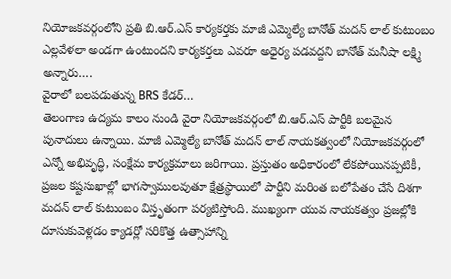నియోజకవర్గంలోని ప్రతి బి.ఆర్.ఎస్ కార్యకర్తకు మాజీ ఎమ్మెల్యే బానోత్ మదన్ లాల్ కుటుంబం ఎల్లవేళలా అండగా ఉంటుందని కార్యకర్తలు ఎవరూ అధైర్య పడవద్దని బానోత్ మనీషా లక్ష్మి అన్నారు….
వైరాలో బలపడుతున్న BRS కేడర్…
తెలంగాణ ఉద్యమ కాలం నుండి వైరా నియోజకవర్గంలో బి.ఆర్.ఎస్ పార్టీకి బలమైన పునాదులు ఉన్నాయి. మాజీ ఎమ్మెల్యే బానోత్ మదన్ లాల్ నాయకత్వంలో నియోజకవర్గంలో ఎన్నో అభివృద్ధి, సంక్షేమ కార్యక్రమాలు జరిగాయి. ప్రస్తుతం అధికారంలో లేకపోయినప్పటికీ, ప్రజల కష్టసుఖాల్లో భాగస్వాములవుతూ క్షేత్రస్థాయిలో పార్టీని మరింత బలోపేతం చేసే దిశగా మదన్ లాల్ కుటుంబం విస్తృతంగా పర్యటిస్తోంది. ముఖ్యంగా యువ నాయకత్వం ప్రజల్లోకి దూసుకువెళ్లడం క్యాడర్లో సరికొత్త ఉత్సాహాన్ని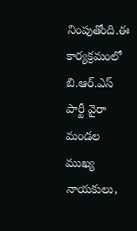నింపుతోంది.ఈ కార్యక్రమంలో బి.ఆర్.ఎస్ పార్టీ వైరా మండల ముఖ్య నాయకులు,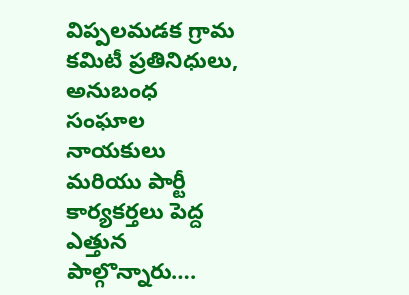విప్పలమడక గ్రామ కమిటీ ప్రతినిధులు, అనుబంధ సంఘాల నాయకులు మరియు పార్టీ కార్యకర్తలు పెద్ద ఎత్తున పాల్గొన్నారు….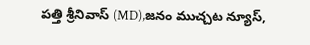పత్తి శ్రీనివాస్ (MD),జనం ముచ్చట న్యూస్,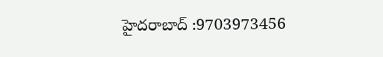హైదరాబాద్ :9703973456